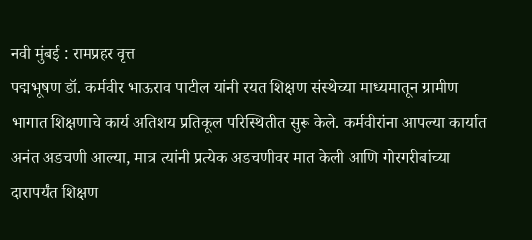नवी मुंबई : रामप्रहर वृत्त
पद्मभूषण डॉ. कर्मवीर भाऊराव पाटील यांनी रयत शिक्षण संस्थेच्या माध्यमातून ग्रामीण भागात शिक्षणाचे कार्य अतिशय प्रतिकूल परिस्थितीत सुरू केले. कर्मवीरांना आपल्या कार्यात अनंत अडचणी आल्या, मात्र त्यांनी प्रत्येक अडचणीवर मात केली आणि गोरगरीबांच्या दारापर्यंत शिक्षण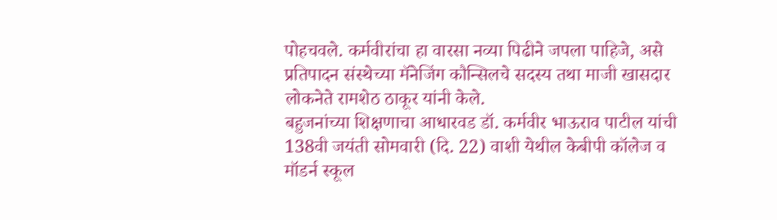पोहचवले. कर्मवीरांचा हा वारसा नव्या पिढीने जपला पाहिजे, असे प्रतिपादन संस्थेच्या मॅनेजिंग कौन्सिलचे सदस्य तथा माजी खासदार लोकनेते रामशेठ ठाकूर यांनी केले.
बहुजनांच्या शिक्षणाचा आधारवड डॉ. कर्मवीर भाऊराव पाटील यांची 138वी जयंती सोमवारी (दि. 22) वाशी येथील केबीपी कॉलेज व मॉडर्न स्कूल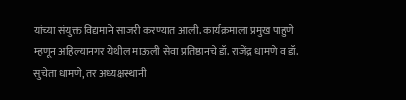यांच्या संयुक्त विद्यमाने साजरी करण्यात आली. कार्यक्रमाला प्रमुख पाहुणे म्हणून अहिल्यानगर येथील माऊली सेवा प्रतिष्ठानचे डॉ. राजेंद्र धामणे व डॉ. सुचेता धामणे, तर अध्यक्षस्थानी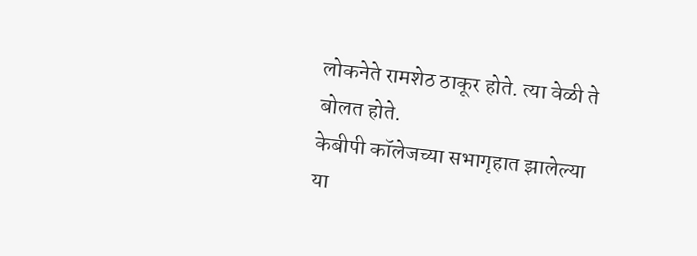लोकनेते रामशेठ ठाकूर होते. त्या वेळी ते बोलत होते.
केबीपी कॉलेजच्या सभागृहात झालेल्या या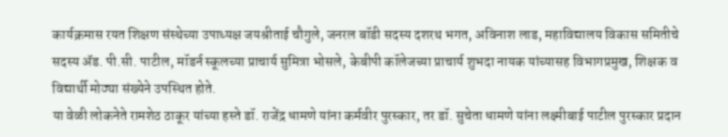कार्यक्रमास रयत शिक्षण संस्थेच्या उपाध्यक्ष जयश्रीताई चौगुले, जनरल बॉडी सदस्य दशरथ भगत, अविनाश लाड, महाविद्यालय विकास समितीचे सदस्य ॲड. पी.सी. पाटील, मॉडर्न स्कूलच्या प्राचार्य सुमित्रा भोसले, केबीपी कॉलेजच्या प्राचार्य शुभदा नायक यांच्यासह विभागप्रमुख, शिक्षक व विद्यार्थी मोठ्या संख्येने उपस्थित होते.
या वेळी लोकनेते रामशेठ ठाकूर यांच्या हस्ते डॉ. राजेंद्र धामणे यांना कर्मवीर पुरस्कार, तर डॉ. सुचेता धामणे यांना लक्ष्मीबाई पाटील पुरस्कार प्रदान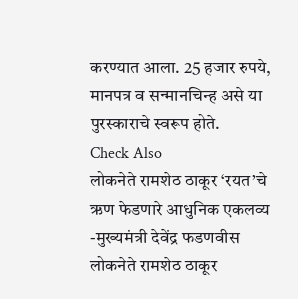करण्यात आला. 25 हजार रुपये, मानपत्र व सन्मानचिन्ह असे या पुरस्काराचे स्वरूप होते.
Check Also
लोकनेते रामशेठ ठाकूर ‘रयत’चे ऋण फेडणारे आधुनिक एकलव्य -मुख्यमंत्री देवेंद्र फडणवीस
लोकनेते रामशेठ ठाकूर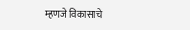म्हणजे विकासाचे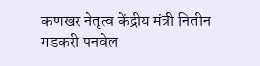कणखर नेतृत्व केंद्रीय मंत्री नितीन गडकरी पनवेल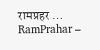रामप्रहर …
RamPrahar –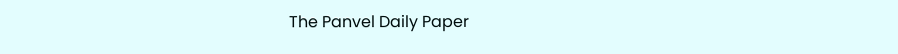The Panvel Daily Paper